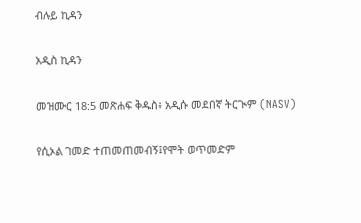ብሉይ ኪዳን

አዲስ ኪዳን

መዝሙር 18:5 መጽሐፍ ቅዱስ፥ አዲሱ መደበኛ ትርጒም (NASV)

የሲኦል ገመድ ተጠመጠመብኝ፤የሞት ወጥመድም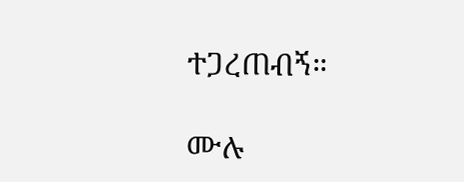ተጋረጠብኝ።

ሙሉ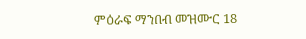ምዕራፍ ማንበብ መዝሙር 18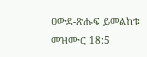ዐውደ-ጽሑፍ ይመልከቱ መዝሙር 18:5